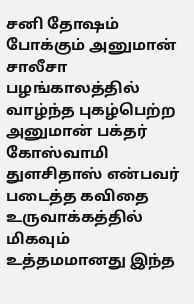சனி தோஷம் போக்கும் அனுமான் சாலீசா
பழங்காலத்தில் வாழ்ந்த புகழ்பெற்ற அனுமான் பக்தர் கோஸ்வாமி துளசிதாஸ் என்பவர் படைத்த கவிதை உருவாக்கத்தில் மிகவும் உத்தமமானது இந்த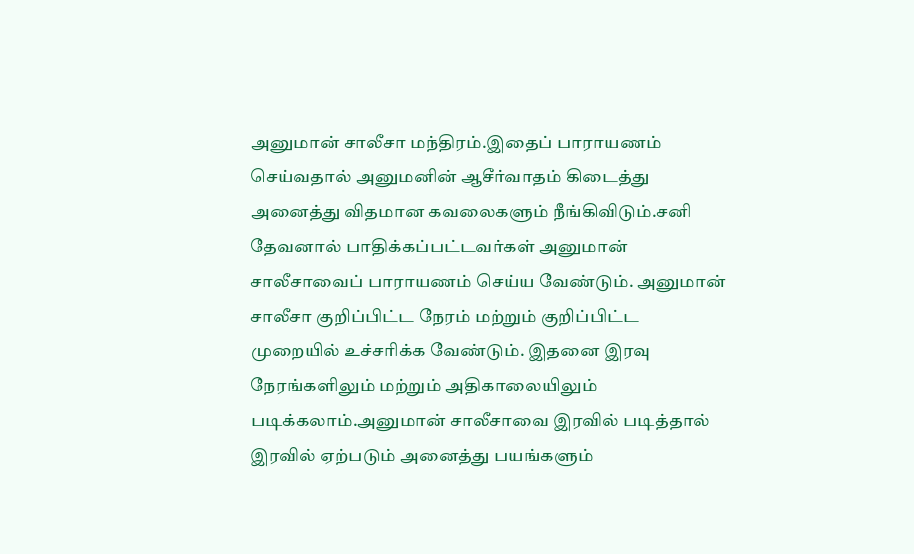அனுமான் சாலீசா மந்திரம்.இதைப் பாராயணம் செய்வதால் அனுமனின் ஆசீர்வாதம் கிடைத்து அனைத்து விதமான கவலைகளும் நீங்கிவிடும்.சனி தேவனால் பாதிக்கப்பட்டவர்கள் அனுமான் சாலீசாவைப் பாராயணம் செய்ய வேண்டும். அனுமான் சாலீசா குறிப்பிட்ட நேரம் மற்றும் குறிப்பிட்ட முறையில் உச்சரிக்க வேண்டும். இதனை இரவு நேரங்களிலும் மற்றும் அதிகாலையிலும் படிக்கலாம்.அனுமான் சாலீசாவை இரவில் படித்தால் இரவில் ஏற்படும் அனைத்து பயங்களும்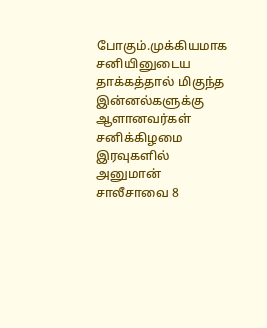போகும்.முக்கியமாக சனியினுடைய தாக்கத்தால் மிகுந்த இன்னல்களுக்கு ஆளானவர்கள் சனிக்கிழமை இரவுகளில் அனுமான் சாலீசாவை 8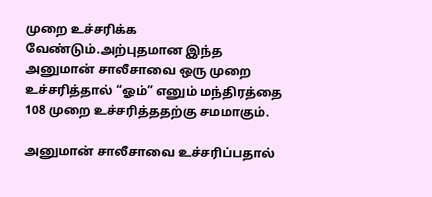முறை உச்சரிக்க வேண்டும்.அற்புதமான இந்த அனுமான் சாலீசாவை ஒரு முறை உச்சரித்தால் “ஓம்” எனும் மந்திரத்தை 108 முறை உச்சரித்ததற்கு சமமாகும்.

அனுமான் சாலீசாவை உச்சரிப்பதால்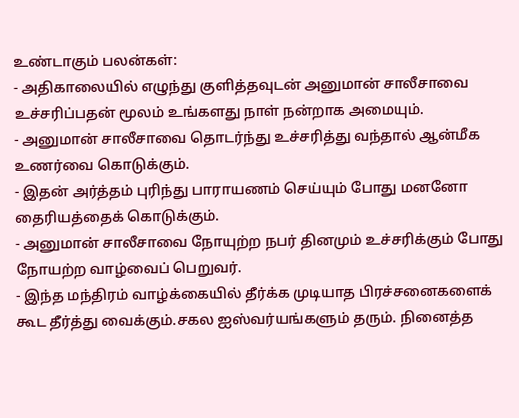உண்டாகும் பலன்கள்:
- அதிகாலையில் எழுந்து குளித்தவுடன் அனுமான் சாலீசாவை உச்சரிப்பதன் மூலம் உங்களது நாள் நன்றாக அமையும்.
- அனுமான் சாலீசாவை தொடர்ந்து உச்சரித்து வந்தால் ஆன்மீக உணர்வை கொடுக்கும்.
- இதன் அர்த்தம் புரிந்து பாராயணம் செய்யும் போது மனனோ தைரியத்தைக் கொடுக்கும்.
- அனுமான் சாலீசாவை நோயுற்ற நபர் தினமும் உச்சரிக்கும் போது நோயற்ற வாழ்வைப் பெறுவர்.
- இந்த மந்திரம் வாழ்க்கையில் தீர்க்க முடியாத பிரச்சனைகளைக் கூட தீர்த்து வைக்கும்.சகல ஐஸ்வர்யங்களும் தரும். நினைத்த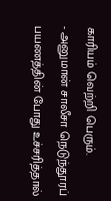காரியம் வெற்றி பெரும்.
- அனுமான் சாலீசா நெடுந்தூரப் பயணத்தின் போது உச்சரித்தால்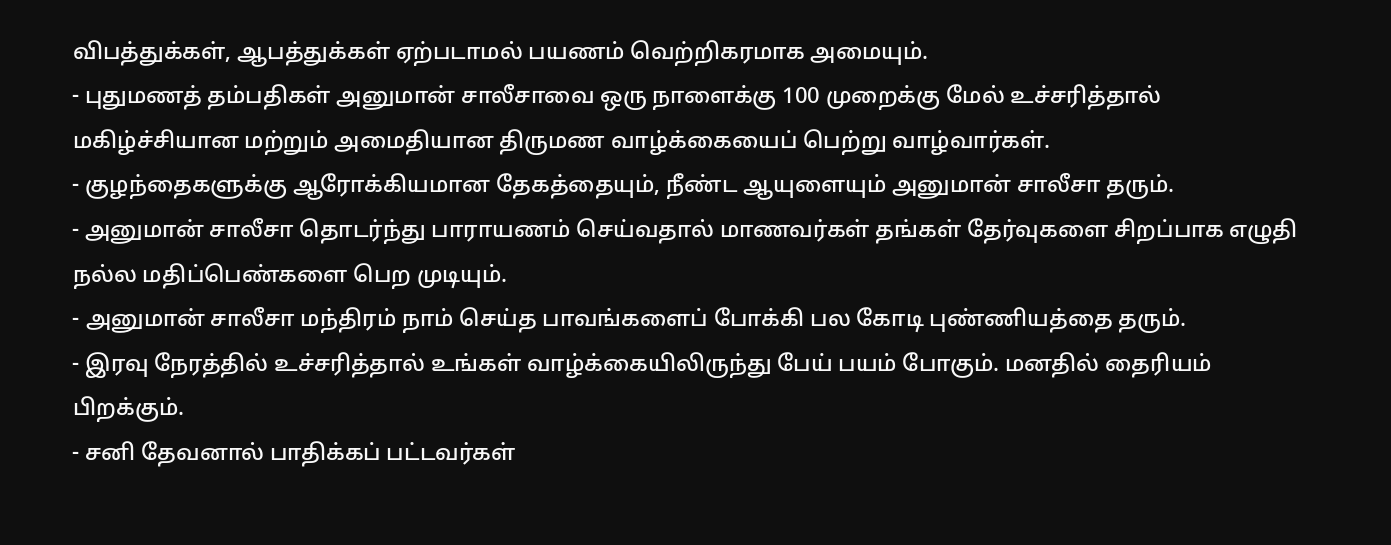விபத்துக்கள், ஆபத்துக்கள் ஏற்படாமல் பயணம் வெற்றிகரமாக அமையும்.
- புதுமணத் தம்பதிகள் அனுமான் சாலீசாவை ஒரு நாளைக்கு 100 முறைக்கு மேல் உச்சரித்தால் மகிழ்ச்சியான மற்றும் அமைதியான திருமண வாழ்க்கையைப் பெற்று வாழ்வார்கள்.
- குழந்தைகளுக்கு ஆரோக்கியமான தேகத்தையும், நீண்ட ஆயுளையும் அனுமான் சாலீசா தரும்.
- அனுமான் சாலீசா தொடர்ந்து பாராயணம் செய்வதால் மாணவர்கள் தங்கள் தேர்வுகளை சிறப்பாக எழுதி நல்ல மதிப்பெண்களை பெற முடியும்.
- அனுமான் சாலீசா மந்திரம் நாம் செய்த பாவங்களைப் போக்கி பல கோடி புண்ணியத்தை தரும்.
- இரவு நேரத்தில் உச்சரித்தால் உங்கள் வாழ்க்கையிலிருந்து பேய் பயம் போகும். மனதில் தைரியம் பிறக்கும்.
- சனி தேவனால் பாதிக்கப் பட்டவர்கள்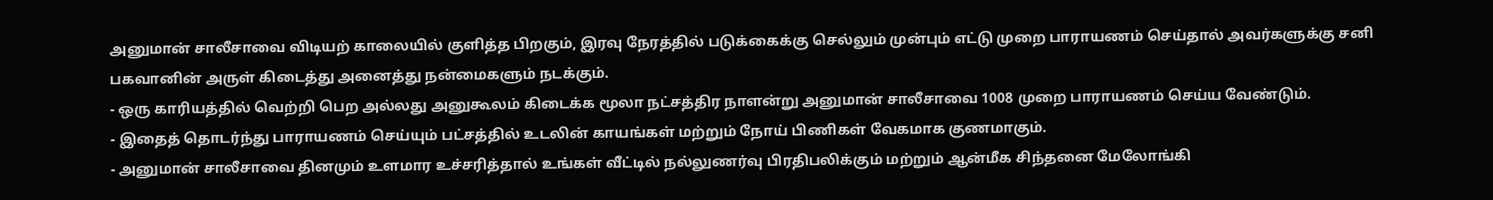அனுமான் சாலீசாவை விடியற் காலையில் குளித்த பிறகும், இரவு நேரத்தில் படுக்கைக்கு செல்லும் முன்பும் எட்டு முறை பாராயணம் செய்தால் அவர்களுக்கு சனி பகவானின் அருள் கிடைத்து அனைத்து நன்மைகளும் நடக்கும்.
- ஒரு காரியத்தில் வெற்றி பெற அல்லது அனுகூலம் கிடைக்க மூலா நட்சத்திர நாளன்று அனுமான் சாலீசாவை 1008 முறை பாராயணம் செய்ய வேண்டும்.
- இதைத் தொடர்ந்து பாராயணம் செய்யும் பட்சத்தில் உடலின் காயங்கள் மற்றும் நோய் பிணிகள் வேகமாக குணமாகும்.
- அனுமான் சாலீசாவை தினமும் உளமார உச்சரித்தால் உங்கள் வீட்டில் நல்லுணர்வு பிரதிபலிக்கும் மற்றும் ஆன்மீக சிந்தனை மேலோங்கி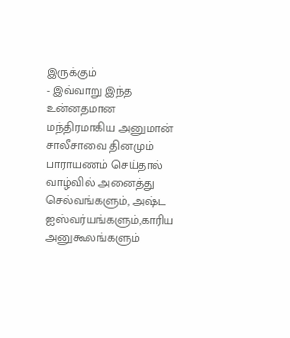இருக்கும்
- இவ்வாறு இந்த உன்னதமான மந்திரமாகிய அனுமான் சாலீசாவை தினமும் பாராயணம் செய்தால் வாழ்வில் அனைத்து செல்வங்களும், அஷ்ட ஐஸ்வர்யங்களும்,காரிய அனுகூலங்களும்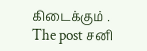கிடைக்கும் .
The post சனி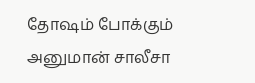தோஷம் போக்கும் அனுமான் சாலீசா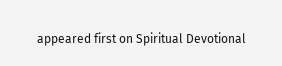appeared first on Spiritual Devotional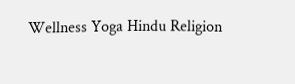Wellness Yoga Hindu Religion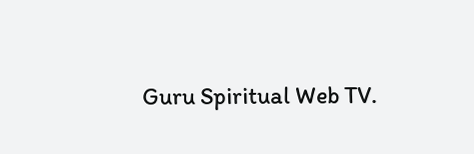Guru Spiritual Web TV.